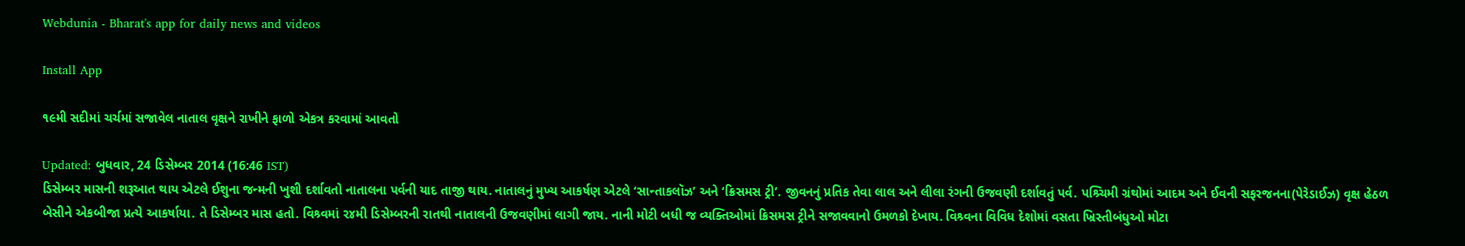Webdunia - Bharat's app for daily news and videos

Install App

૧૯મી સદીમાં ચર્ચમાં સજાવેલ નાતાલ વૃક્ષને રાખીને ફાળો એકત્ર કરવામાં આવતો

Updated: બુધવાર, 24 ડિસેમ્બર 2014 (16:46 IST)
ડિસેમ્બર માસની શરૂઆત થાય એટલે ઈશુના જન્મની ખુશી દર્શાવતો નાતાલના પર્વની યાદ તાજી થાય. નાતાલનું મુખ્ય આકર્ષણ એટલે ‘સાન્તાકલૉઝ’ અને ‘ક્રિસમસ ટ્રી’. જીવનનું પ્રતિક તેવા લાલ અને લીલા રંગની ઉજવણી દર્શાવતું પર્વ. પશ્ર્ચિમી ગ્રંથોમાં આદમ અને ઈવની સફરજનના(પેરેડાઈઝ) વૃક્ષ હેઠળ બેસીને એકબીજા પ્રત્યે આકર્ષાયા. તે ડિસેમ્બર માસ હતો. વિશ્ર્વમાં ૨૪મી ડિસેમ્બરની રાતથી નાતાલની ઉજવણીમાં લાગી જાય. નાની મોટી બધી જ વ્યક્તિઓમાં ક્રિસમસ ટ્રીને સજાવવાનો ઉમળકો દેખાય. વિશ્ર્વના વિવિધ દેશોમાં વસતા ખ્રિસ્તીબંધુઓ મોટા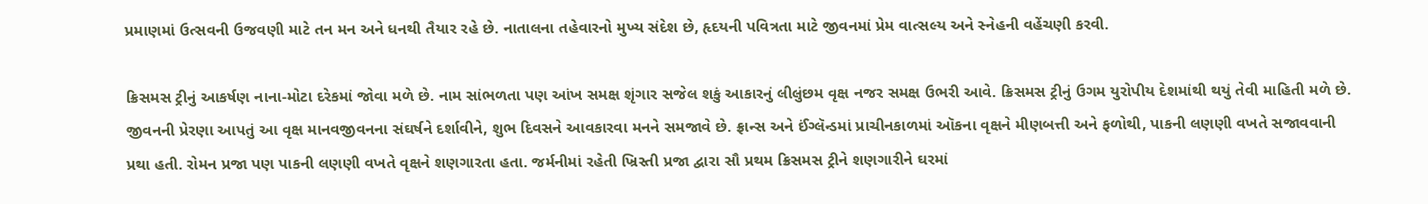પ્રમાણમાં ઉત્સવની ઉજવણી માટે તન મન અને ધનથી તૈયાર રહે છે. નાતાલના તહેવારનો મુખ્ય સંદેશ છે, હૃદયની પવિત્રતા માટે જીવનમાં પ્રેમ વાત્સલ્ય અને સ્નેહની વહેંચણી કરવી.

ક્રિસમસ ટ્રીનું આકર્ષણ નાના-મોટા દરેકમાં જોવા મળે છે. નામ સાંભળતા પણ આંખ સમક્ષ શૃંગાર સજેલ શકું આકારનું લીલુંછમ વૃક્ષ નજર સમક્ષ ઉભરી આવે. ક્રિસમસ ટ્રીનું ઉગમ યુરોપીય દેશમાંથી થયું તેવી માહિતી મળે છે. જીવનની પ્રેરણા આપતું આ વૃક્ષ માનવજીવનના સંઘર્ષને દર્શાવીને, શુભ દિવસને આવકારવા મનને સમજાવે છે. ફ્રાન્સ અને ઈંગ્લૅન્ડમાં પ્રાચીનકાળમાં ઑકના વૃક્ષને મીણબત્તી અને ફળોથી, પાકની લણણી વખતે સજાવવાની પ્રથા હતી. રોમન પ્રજા પણ પાકની લણણી વખતે વૃક્ષને શણગારતા હતા. જર્મનીમાં રહેતી ખ્રિસ્તી પ્રજા દ્વારા સૌ પ્રથમ ક્રિસમસ ટ્રીને શણગારીને ઘરમાં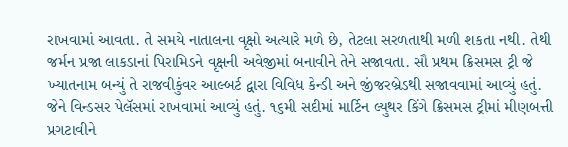રાખવામાં આવતા. તે સમયે નાતાલના વૃક્ષો અત્યારે મળે છે, તેટલા સરળતાથી મળી શકતા નથી. તેથી જર્મન પ્રજા લાકડાનાં પિરામિડને વૃક્ષની અવેજીમાં બનાવીને તેને સજાવતા. સૌ પ્રથમ ક્રિસમસ ટ્રી જે ખ્યાતનામ બન્યું તે રાજવીકુંવર આલ્બર્ટ દ્વારા વિવિધ કેન્ડી અને જીંજરબ્રેડથી સજાવવામાં આવ્યું હતું. જેને વિન્ડસર પેલૅસમાં રાખવામાં આવ્યું હતું. ૧૬મી સદીમાં માર્ટિન લ્યુથર કિંગે ક્રિસમસ ટ્રીમાં મીણબત્તી પ્રગટાવીને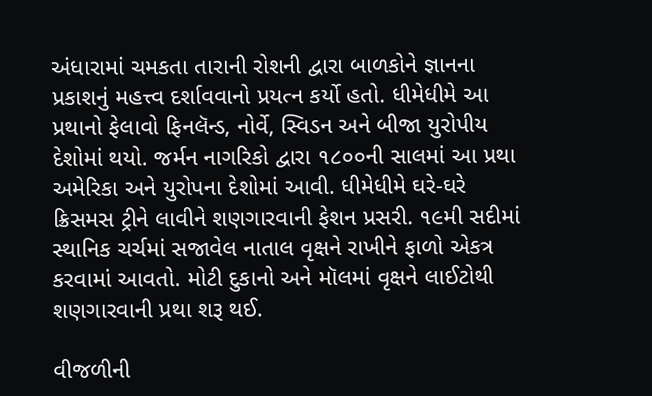અંધારામાં ચમકતા તારાની રોશની દ્વારા બાળકોને જ્ઞાનના પ્રકાશનું મહત્ત્વ દર્શાવવાનો પ્રયત્ન કર્યો હતો. ધીમેધીમે આ પ્રથાનો ફેલાવો ફિનલૅન્ડ, નોર્વે, સ્વિડન અને બીજા યુરોપીય દેશોમાં થયો. જર્મન નાગરિકો દ્વારા ૧૮૦૦ની સાલમાં આ પ્રથા અમેરિકા અને યુરોપના દેશોમાં આવી. ધીમેધીમે ઘરે-ઘરે ક્રિસમસ ટ્રીને લાવીને શણગારવાની ફેશન પ્રસરી. ૧૯મી સદીમાં સ્થાનિક ચર્ચમાં સજાવેલ નાતાલ વૃક્ષને રાખીને ફાળો એકત્ર કરવામાં આવતો. મોટી દુકાનો અને મૉલમાં વૃક્ષને લાઈટોથી શણગારવાની પ્રથા શરૂ થઈ.

વીજળીની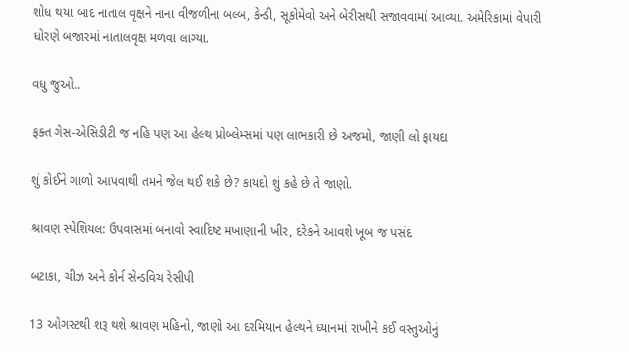શોધ થયા બાદ નાતાલ વૃક્ષને નાના વીજળીના બલ્બ, કેન્ડી, સૂકોમેવો અને બેરીસથી સજાવવામાં આવ્યા. અમેરિકામાં વેપારી ધોરણે બજારમાં નાતાલવૃક્ષ મળવા લાગ્યા.

વધુ જુઓ..

ફક્ત ગેસ-એસિડીટી જ નહિ પણ આ હેલ્થ પ્રોબ્લેમ્સમાં પણ લાભકારી છે અજમો, જાણી લો ફાયદા

શું કોઈને ગાળો આપવાથી તમને જેલ થઈ શકે છે? કાયદો શું કહે છે તે જાણો.

શ્રાવણ સ્પેશિયલ: ઉપવાસમાં બનાવો સ્વાદિષ્ટ મખાણાની ખીર, દરેકને આવશે ખૂબ જ પસંદ

બટાકા, ચીઝ અને કોર્ન સેન્ડવિચ રેસીપી

13 ઓગસ્ટથી શરૂ થશે શ્રાવણ મહિનો, જાણો આ દરમિયાન હેલ્થને ધ્યાનમાં રાખીને કઈ વસ્તુઓનું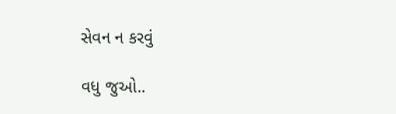સેવન ન કરવું

વધુ જુઓ..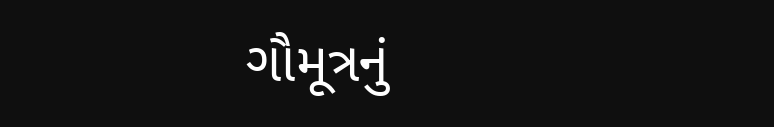ગૌમૂત્રનું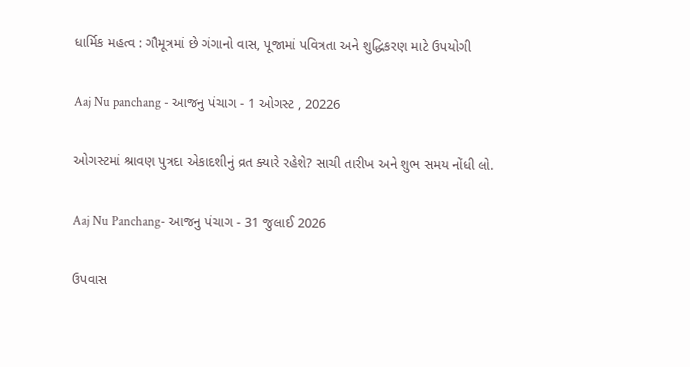ધાર્મિક મહત્વ : ગૌમૂત્રમાં છે ગંગાનો વાસ, પૂજામાં પવિત્રતા અને શુદ્ધિકરણ માટે ઉપયોગી

Aaj Nu panchang - આજનુ પંચાગ - 1 ઓગસ્ટ , 20226

ઓગસ્ટમાં શ્રાવણ પુત્રદા એકાદશીનું વ્રત ક્યારે રહેશે? સાચી તારીખ અને શુભ સમય નોંધી લો.

Aaj Nu Panchang- આજનુ પંચાગ - 31 જુલાઈ 2026

ઉપવાસ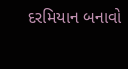દરમિયાન બનાવો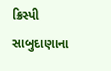ક્રિસ્પી સાબુદાણાના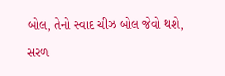બોલ, તેનો સ્વાદ ચીઝ બોલ જેવો થશે, સરળ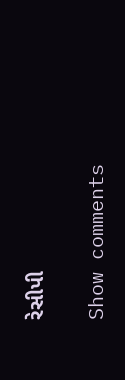રેસીપી

Show comments